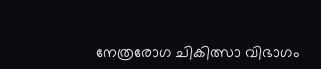നേത്രരോഗ ചികിത്സാ വിഭാഗം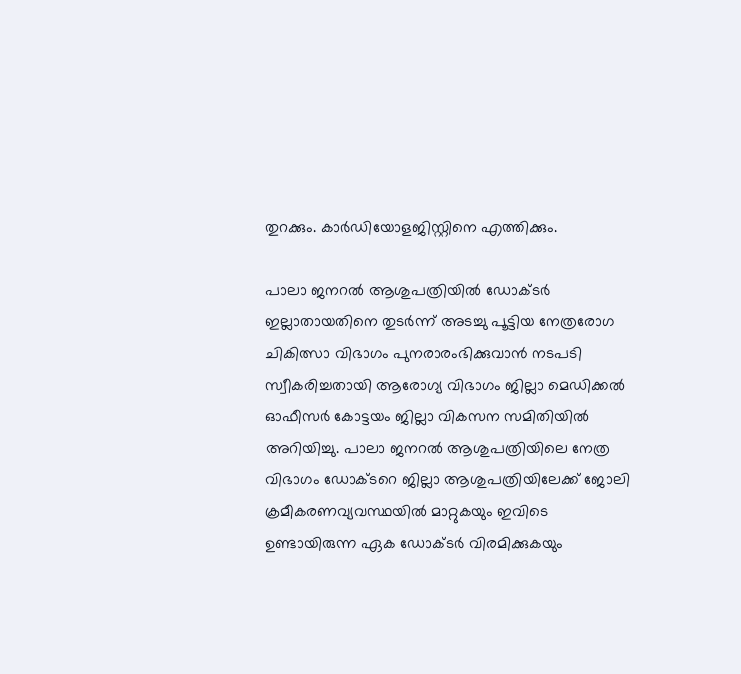തുറക്കും. കാർഡിയോളജിസ്റ്റിനെ എത്തിക്കും.

പാലാ ജനറൽ ആശുപത്രിയിൽ ഡോക്ടർ ഇല്ലാതായതിനെ തുടർന്ന് അടച്ചു പൂട്ടിയ നേത്രരോഗ ചികിത്സാ വിഭാഗം പുനരാരംഭിക്കുവാൻ നടപടി സ്വീകരിച്ചതായി ആരോഗ്യ വിഭാഗം ജില്ലാ മെഡിക്കൽ ഓഫീസർ കോട്ടയം ജില്ലാ വികസന സമിതിയിൽ അറിയിച്ചു. പാലാ ജനറൽ ആശുപത്രിയിലെ നേത്ര വിഭാഗം ഡോക്ടറെ ജില്ലാ ആശുപത്രിയിലേക്ക് ജോലി ക്രമീകരണവ്യവസ്ഥയിൽ മാറ്റുകയും ഇവിടെ ഉണ്ടായിരുന്ന ഏക ഡോക്ടർ വിരമിക്കുകയും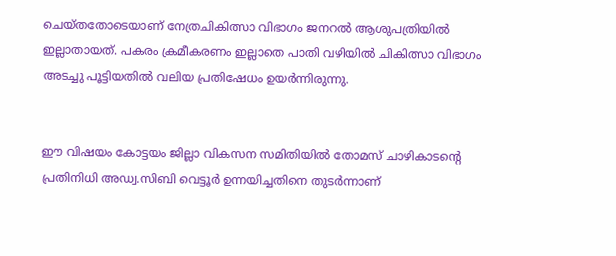ചെയ്തതോടെയാണ് നേത്രചികിത്സാ വിഭാഗം ജനറൽ ആശുപത്രിയിൽ ഇല്ലാതായത്. പകരം ക്രമീകരണം ഇല്ലാതെ പാതി വഴിയിൽ ചികിത്സാ വിഭാഗം അടച്ചു പൂട്ടിയതിൽ വലിയ പ്രതിഷേധം ഉയർന്നിരുന്നു.


ഈ വിഷയം കോട്ടയം ജില്ലാ വികസന സമിതിയിൽ തോമസ് ചാഴികാടൻ്റെ പ്രതിനിധി അഡ്വ.സിബി വെട്ടൂർ ഉന്നയിച്ചതിനെ തുടർന്നാണ്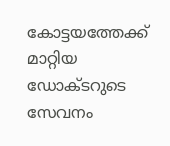കോട്ടയത്തേക്ക് മാറ്റിയ ഡോക്ടറുടെ സേവനം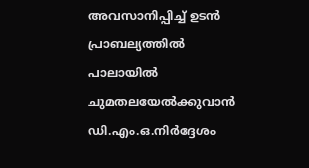അവസാനിപ്പിച്ച് ഉടൻ പ്രാബല്യത്തിൽ പാലായിൽ ചുമതലയേൽക്കുവാൻ ഡി.എം.ഒ.നിർദ്ദേശം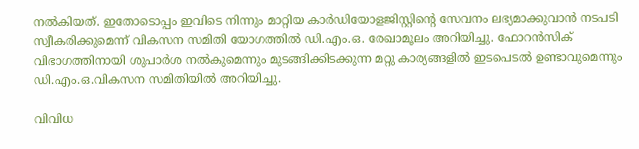നൽകിയത്. ഇതോടൊപ്പം ഇവിടെ നിന്നും മാറ്റിയ കാർഡിയോളജിസ്റ്റിൻ്റെ സേവനം ലഭ്യമാക്കുവാൻ നടപടി സ്വീകരിക്കുമെന്ന് വികസന സമിതി യോഗത്തിൽ ഡി.എം.ഒ. രേഖാമൂലം അറിയിച്ചു. ഫോറൻസിക് വിഭാഗത്തിനായി ശുപാർശ നൽകുമെന്നും മുടങ്ങിക്കിടക്കുന്ന മറ്റു കാര്യങ്ങളിൽ ഇടപെടൽ ഉണ്ടാവുമെന്നും ഡി.എം.ഒ.വികസന സമിതിയിൽ അറിയിച്ചു.

വിവിധ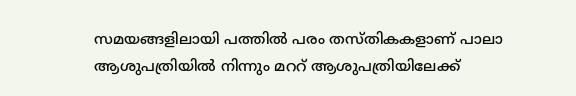സമയങ്ങളിലായി പത്തിൽ പരം തസ്തികകളാണ് പാലാ ആശുപത്രിയിൽ നിന്നും മററ് ആശുപത്രിയിലേക്ക്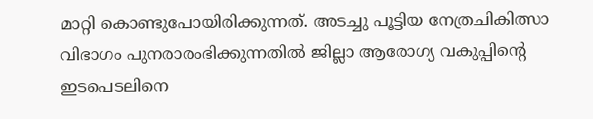മാറ്റി കൊണ്ടുപോയിരിക്കുന്നത്. അടച്ചു പൂട്ടിയ നേത്രചികിത്സാ വിഭാഗം പുനരാരംഭിക്കുന്നതിൽ ജില്ലാ ആരോഗ്യ വകുപ്പിൻ്റെ ഇടപെടലിനെ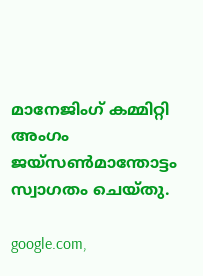മാനേജിംഗ് കമ്മിറ്റി അംഗം ജയ്‌സൺമാന്തോട്ടം സ്വാഗതം ചെയ്തു.

google.com,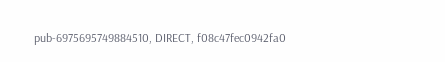pub-6975695749884510, DIRECT, f08c47fec0942fa0